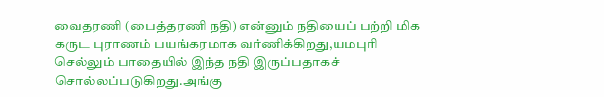வைதரணி (பைத்தரணி நதி) என்னும் நதியைப் பற்றி மிக கருட புராணம் பயங்கரமாக வர்ணிக்கிறது,யமபுரி செல்லும் பாதையில் இந்த நதி இருப்பதாகச் சொல்லப்படுகிறது.அங்கு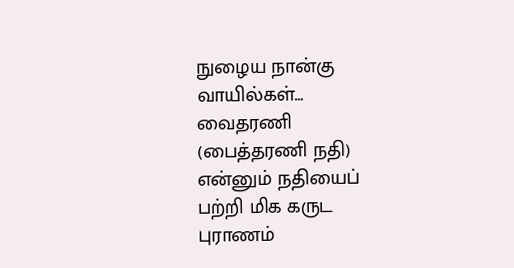நுழைய நான்கு வாயில்கள்…
வைதரணி (பைத்தரணி நதி) என்னும் நதியைப் பற்றி மிக கருட புராணம்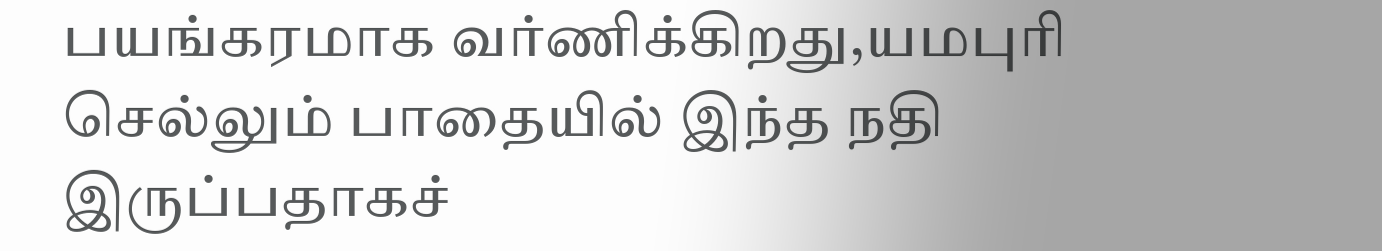பயங்கரமாக வர்ணிக்கிறது,யமபுரி செல்லும் பாதையில் இந்த நதி இருப்பதாகச்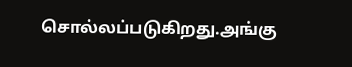சொல்லப்படுகிறது.அங்கு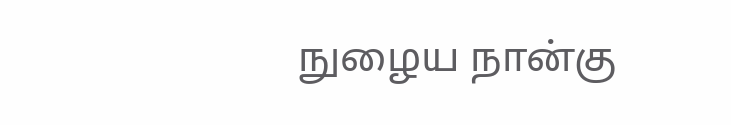நுழைய நான்கு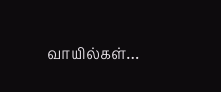வாயில்கள்…